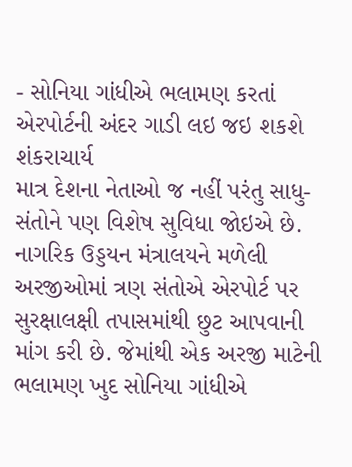- સોનિયા ગાંધીએ ભલામણ કરતાં એરપોર્ટની અંદર ગાડી લઇ જઇ શકશે શંકરાચાર્ય
માત્ર દેશના નેતાઓ જ નહીં પરંતુ સાધુ-સંતોને પણ વિશેષ સુવિધા જોઇએ છે. નાગરિક ઉડ્ડયન મંત્રાલયને મળેલી અરજીઓમાં ત્રણ સંતોએ એરપોર્ટ પર સુરક્ષાલક્ષી તપાસમાંથી છુટ આપવાની માંગ કરી છે. જેમાંથી એક અરજી માટેની ભલામણ ખુદ સોનિયા ગાંધીએ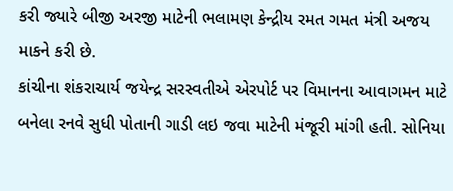કરી જ્યારે બીજી અરજી માટેની ભલામણ કેન્દ્રીય રમત ગમત મંત્રી અજય માકને કરી છે.
કાંચીના શંકરાચાર્ય જયેન્દ્ર સરસ્વતીએ એરપોર્ટ પર વિમાનના આવાગમન માટે બનેલા રનવે સુધી પોતાની ગાડી લઇ જવા માટેની મંજૂરી માંગી હતી. સોનિયા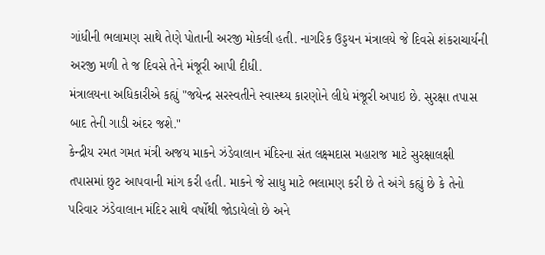ગાંધીની ભલામણ સાથે તેણે પોતાની અરજી મોકલી હતી. નાગરિક ઉડ્ડયન મંત્રાલયે જે દિવસે શંકરાચાર્યની અરજી મળી તે જ દિવસે તેને મંજૂરી આપી દીધી.
મંત્રાલયના અધિકારીએ કહ્યું "જયેન્દ્ર સરસ્વતીને સ્વાસ્થ્ય કારણોને લીધે મંજૂરી અપાઇ છે. સુરક્ષા તપાસ બાદ તેની ગાડી અંદર જશે."
કેન્દ્રીય રમત ગમત મંત્રી અજય માકને ઝંડેવાલાન મંદિરના સંત લક્ષ્મદાસ મહારાજ માટે સુરક્ષાલક્ષી તપાસમાં છુટ આપવાની માંગ કરી હતી. માકને જે સાધુ માટે ભલામણ કરી છે તે અંગે કહ્યું છે કે તેનો પરિવાર ઝંડેવાલાન મંદિર સાથે વર્ષોથી જોડાયેલો છે અને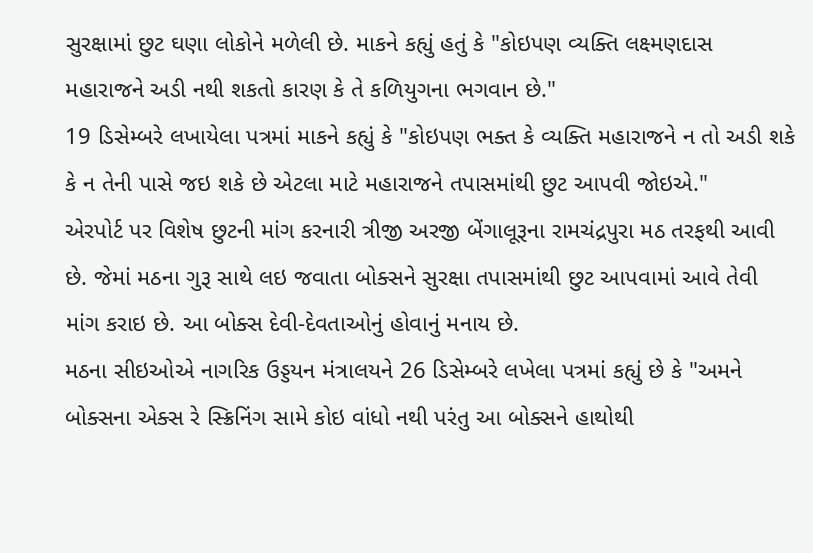સુરક્ષામાં છુટ ઘણા લોકોને મળેલી છે. માકને કહ્યું હતું કે "કોઇપણ વ્યક્તિ લક્ષ્મણદાસ મહારાજને અડી નથી શકતો કારણ કે તે કળિયુગના ભગવાન છે."
19 ડિસેમ્બરે લખાયેલા પત્રમાં માકને કહ્યું કે "કોઇપણ ભક્ત કે વ્યક્તિ મહારાજને ન તો અડી શકે કે ન તેની પાસે જઇ શકે છે એટલા માટે મહારાજને તપાસમાંથી છુટ આપવી જોઇએ."
એરપોર્ટ પર વિશેષ છુટની માંગ કરનારી ત્રીજી અરજી બેંગાલૂરૂના રામચંદ્રપુરા મઠ તરફથી આવી છે. જેમાં મઠના ગુરૂ સાથે લઇ જવાતા બોક્સને સુરક્ષા તપાસમાંથી છુટ આપવામાં આવે તેવી માંગ કરાઇ છે. આ બોક્સ દેવી-દેવતાઓનું હોવાનું મનાય છે.
મઠના સીઇઓએ નાગરિક ઉડ્ડયન મંત્રાલયને 26 ડિસેમ્બરે લખેલા પત્રમાં કહ્યું છે કે "અમને બોક્સના એક્સ રે સ્ક્રિનિંગ સામે કોઇ વાંધો નથી પરંતુ આ બોક્સને હાથોથી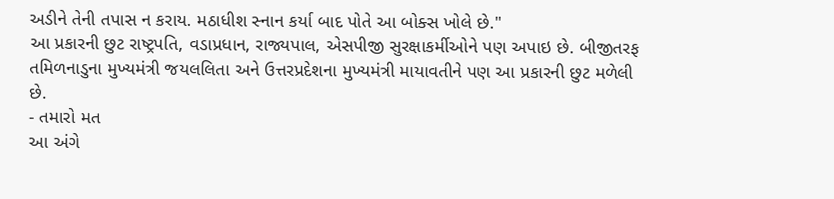અડીને તેની તપાસ ન કરાય. મઠાધીશ સ્નાન કર્યા બાદ પોતે આ બોક્સ ખોલે છે."
આ પ્રકારની છુટ રાષ્ટ્રપતિ, વડાપ્રધાન, રાજ્યપાલ, એસપીજી સુરક્ષાકર્મીઓને પણ અપાઇ છે. બીજીતરફ તમિળનાડુના મુખ્યમંત્રી જયલલિતા અને ઉત્તરપ્રદેશના મુખ્યમંત્રી માયાવતીને પણ આ પ્રકારની છુટ મળેલી છે.
- તમારો મત
આ અંગે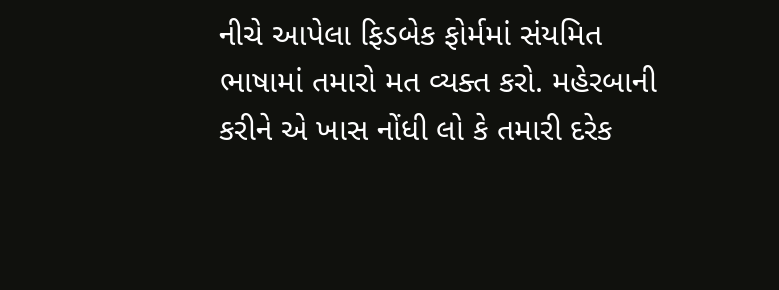નીચે આપેલા ફિડબેક ફોર્મમાં સંયમિત ભાષામાં તમારો મત વ્યક્ત કરો. મહેરબાની કરીને એ ખાસ નોંધી લો કે તમારી દરેક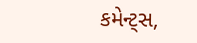કમેન્ટ્સ,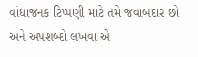વાંધાજનક ટિપ્પણી માટે તમે જવાબદાર છો અને અપશબ્દો લખવા એ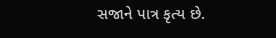સજાને પાત્ર કૃત્ય છે.